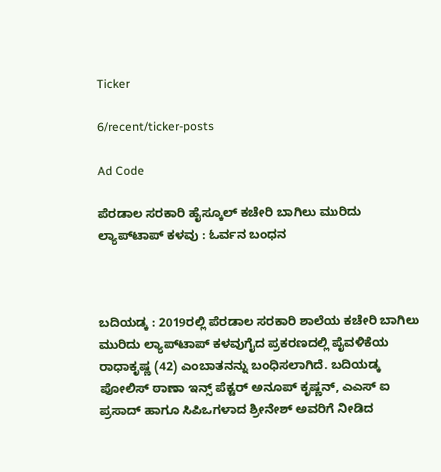Ticker

6/recent/ticker-posts

Ad Code

ಪೆರಡಾಲ ಸರಕಾರಿ ಹೈಸ್ಕೂಲ್ ಕಚೇರಿ ಬಾಗಿಲು ಮುರಿದು ಲ್ಯಾಪ್‌ಟಾಪ್ ಕಳವು : ಓರ್ವನ ಬಂಧನ



ಬದಿಯಡ್ಕ : 2019ರಲ್ಲಿ ಪೆರಡಾಲ ಸರಕಾರಿ ಶಾಲೆಯ ಕಚೇರಿ ಬಾಗಿಲು ಮುರಿದು ಲ್ಯಾಪ್‌ಟಾಪ್ ಕಳವುಗೈದ ಪ್ರಕರಣದಲ್ಲಿ ಪೈವಳಿಕೆಯ  ರಾಧಾಕೃಷ್ಣ (42) ಎಂಬಾತನನ್ನು ಬಂಧಿಸಲಾಗಿದೆ. ಬದಿಯಡ್ಕ ಪೋಲಿಸ್ ಠಾಣಾ ಇನ್ಸ್ ಪೆಕ್ಟರ್ ಅನೂಪ್ ಕೃಷ್ಣನ್, ಎಎಸ್ ಐ ಪ್ರಸಾದ್ ಹಾಗೂ ಸಿಪಿಒಗಳಾದ ಶ್ರೀನೇಶ್ ಅವರಿಗೆ ನೀಡಿದ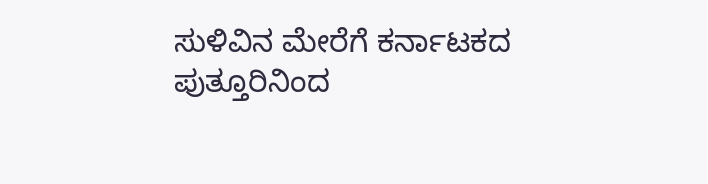ಸುಳಿವಿನ ಮೇರೆಗೆ ಕರ್ನಾಟಕದ ಪುತ್ತೂರಿನಿಂದ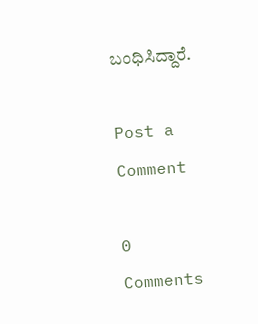ಬಂಧಿಸಿದ್ದಾರೆ.

Post a Comment

0 Comments